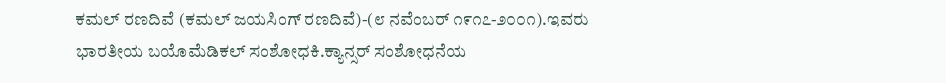ಕಮಲ್ ರಣದಿವೆ (ಕಮಲ್ ಜಯಸಿಂಗ್ ರಣದಿವೆ)-(೮ ನವೆಂಬರ್ ೧೯೧೭-೨೦೦೧).ಇವರು ಭಾರತೀಯ ಬಯೊಮೆಡಿಕಲ್ ಸಂಶೋಧಕಿ.ಕ್ಯಾನ್ಸರ್ ಸಂಶೋಧನೆಯ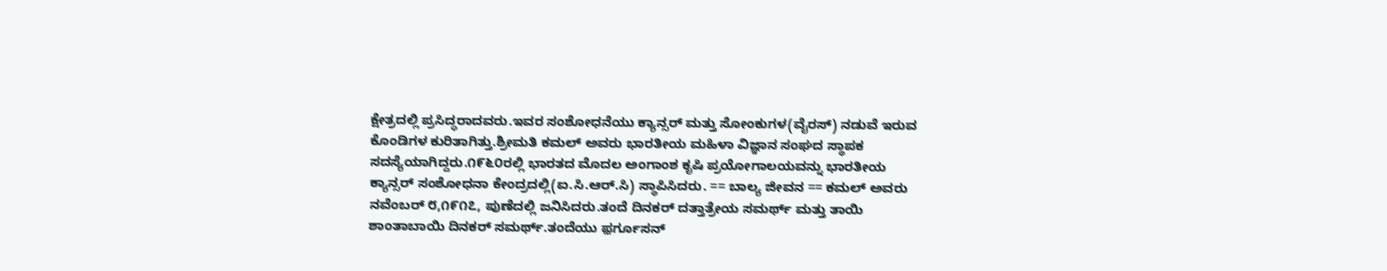ಕ್ಷೇತ್ರದಲ್ಲಿ ಪ್ರಸಿದ್ಧರಾದವರು.ಇವರ ಸಂಶೋಧನೆಯು ಕ್ಯಾನ್ಸರ್ ಮತ್ತು ಸೋಂಕುಗಳ(ವೈರಸ್) ನಡುವೆ ಇರುವ ಕೊಂಡಿಗಳ ಕುರಿತಾಗಿತ್ತು.ಶ್ರೀಮತಿ ಕಮಲ್ ಅವರು ಭಾರತೀಯ ಮಹಿಳಾ ವಿಜ್ಞಾನ ಸಂಘದ ಸ್ಥಾಪಕ ಸದಸ್ಯೆಯಾಗಿದ್ದರು.೧೯೬೦ರಲ್ಲಿ ಭಾರತದ ಮೊದಲ ಅಂಗಾಂಶ ಕೃಷಿ ಪ್ರಯೋಗಾಲಯವನ್ನು ಭಾರತೀಯ ಕ್ಯಾನ್ಸರ್ ಸಂಶೋಧನಾ ಕೇಂದ್ರದಲ್ಲಿ(ಐ.ಸಿ.ಆರ್.ಸಿ) ಸ್ಥಾಪಿಸಿದರು. == ಬಾಲ್ಯ ಜೀವನ == ಕಮಲ್ ಅವರು ನವೆಂಬರ್ ೮,೧೯೧೭, ಪುಣೆದಲ್ಲಿ ಜನಿಸಿದರು.ತಂದೆ ದಿನಕರ್ ದತ್ತಾತ್ರೇಯ ಸಮರ್ಥ್ ಮತ್ತು ತಾಯಿ ಶಾಂತಾಬಾಯಿ ದಿನಕರ್ ಸಮರ್ಥ್.ತಂದೆಯು ಫ಼ರ್ಗೂಸನ್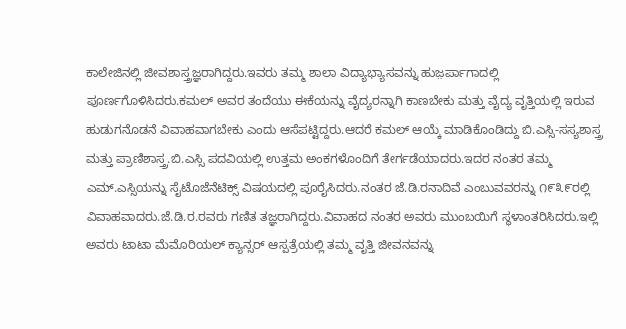ಕಾಲೇಜಿನಲ್ಲಿ ಜೀವಶಾಸ್ತ್ರಜ್ಞರಾಗಿದ್ದರು.ಇವರು ತಮ್ಮ ಶಾಲಾ ವಿದ್ಯಾಭ್ಯಾಸವನ್ನು ಹುಜ಼ರ್ಪಾಗಾದಲ್ಲಿ ಪೂರ್ಣಗೊಳಿಸಿದರು.ಕಮಲ್ ಅವರ ತಂದೆಯು ಈಕೆಯನ್ನು ವೈದ್ಯರನ್ನಾಗಿ ಕಾಣಬೇಕು ಮತ್ತು ವೈದ್ಯ ವೃತ್ತಿಯಲ್ಲಿ ಇರುವ ಹುಡುಗನೊಡನೆ ವಿವಾಹವಾಗಬೇಕು ಎಂದು ಆಸೆಪಟ್ಟಿದ್ದರು.ಆದರೆ ಕಮಲ್ ಆಯ್ಕೆ ಮಾಡಿಕೊಂಡಿದ್ದು ಬಿ.ಎಸ್ಸಿ-ಸಸ್ಯಶಾಸ್ತ್ರ ಮತ್ತು ಪ್ರಾಣಿಶಾಸ್ತ್ರ.ಬಿ.ಎಸ್ಸಿ ಪದವಿಯಲ್ಲಿ ಉತ್ತಮ ಅಂಕಗಳೊಂದಿಗೆ ತೇರ್ಗಡೆಯಾದರು.ಇದರ ನಂತರ ತಮ್ಮ ಎಮ್.ಎಸ್ಸಿಯನ್ನು ಸೈಟೊಜೆನೆಟಿಕ್ಸ್ ವಿಷಯದಲ್ಲಿ ಪೂರೈಸಿದರು.ನಂತರ ಜೆ.ಡಿ.ರನಾದಿವೆ ಎಂಬುವವರನ್ನು ೧೯೩೯ರಲ್ಲಿ ವಿವಾಹವಾದರು.ಜೆ.ಡಿ.ರ.ರವರು ಗಣಿತ ತಜ್ಞರಾಗಿದ್ದರು.ವಿವಾಹದ ನಂತರ ಅವರು ಮುಂಬಯಿಗೆ ಸ್ಥಳಾಂತರಿಸಿದರು.ಇಲ್ಲಿ ಅವರು ಟಾಟಾ ಮೆಮೊರಿಯಲ್ ಕ್ಯಾನ್ಸರ್ ಆಸ್ಪತ್ರೆಯಲ್ಲಿ ತಮ್ಮ ವೃತ್ತಿ ಜೀವನವನ್ನು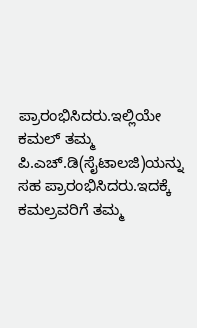ಪ್ರಾರಂಭಿಸಿದರು.ಇಲ್ಲಿಯೇ ಕಮಲ್ ತಮ್ಮ ಪಿ.ಎಚ್.ಡಿ(ಸೈಟಾಲಜಿ)ಯನ್ನು ಸಹ ಪ್ರಾರಂಭಿಸಿದರು.ಇದಕ್ಕೆ ಕಮಲ್ರವರಿಗೆ ತಮ್ಮ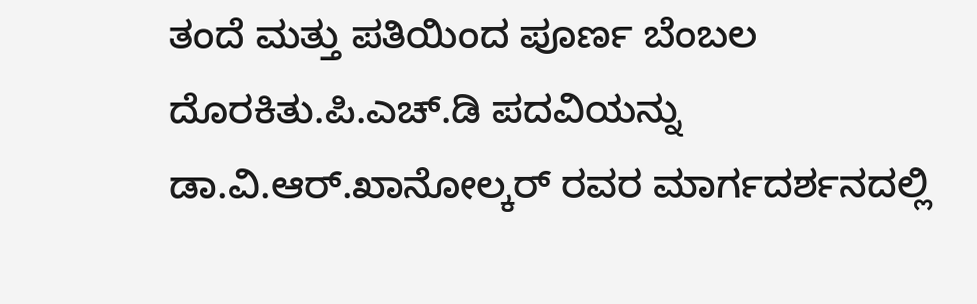ತಂದೆ ಮತ್ತು ಪತಿಯಿಂದ ಪೂರ್ಣ ಬೆಂಬಲ ದೊರಕಿತು.ಪಿ.ಎಚ್.ಡಿ ಪದವಿಯನ್ನು ಡಾ.ವಿ.ಆರ್.ಖಾನೋಲ್ಕರ್ ರವರ ಮಾರ್ಗದರ್ಶನದಲ್ಲಿ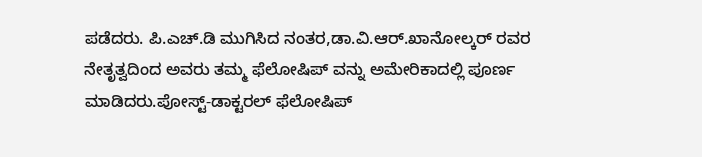ಪಡೆದರು. ಪಿ.ಎಚ್.ಡಿ ಮುಗಿಸಿದ ನಂತರ,ಡಾ.ವಿ.ಆರ್.ಖಾನೋಲ್ಕರ್ ರವರ ನೇತೃತ್ವದಿಂದ ಅವರು ತಮ್ಮ ಫೆಲೋಷಿಪ್ ವನ್ನು ಅಮೇರಿಕಾದಲ್ಲಿ ಪೂರ್ಣ ಮಾಡಿದರು.ಪೋಸ್ಟ್-ಡಾಕ್ಟರಲ್ ಫೆಲೋಷಿ‍ಪ್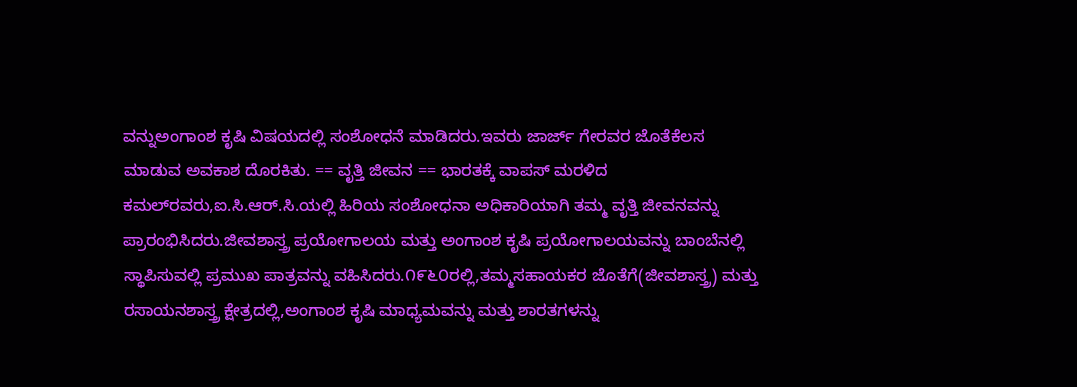ವನ್ನುಅಂಗಾಂಶ ಕೃಷಿ ವಿಷಯದಲ್ಲಿ ಸಂಶೋಧನೆ ಮಾಡಿದರು.ಇವರು ಜಾರ್ಜ್ ಗೇರವರ ಜೊತೆಕೆಲಸ ಮಾಡುವ ಅವಕಾಶ ದೊರಕಿತು. == ವೃತ್ತಿ ಜೀವನ == ಭಾರತಕ್ಕೆ ವಾಪಸ್ ಮರಳಿದ ಕಮಲ್‍ರವರು,ಐ.ಸಿ.ಆರ್.ಸಿ.ಯಲ್ಲಿ ಹಿರಿಯ ಸಂಶೋಧನಾ ಅಧಿಕಾರಿಯಾಗಿ ತಮ್ಮ ವೃತ್ತಿ ಜೀವನವನ್ನು ಪ್ರಾರಂಭಿಸಿದರು.ಜೀವಶಾಸ್ತ್ರ ಪ್ರಯೋಗಾಲಯ ಮತ್ತು ಅಂಗಾಂಶ ಕೃಷಿ ಪ್ರಯೋಗಾಲಯವನ್ನು ಬಾಂಬೆನಲ್ಲಿ ಸ್ಥಾಪಿಸುವಲ್ಲಿ ಪ್ರಮುಖ ಪಾತ್ರವನ್ನು ವಹಿಸಿದರು.೧೯೬೦ರಲ್ಲಿ,ತಮ್ಮಸಹಾಯಕರ ಜೊತೆಗೆ(ಜೀವಶಾಸ್ತ್ರ) ಮತ್ತು ರಸಾಯನಶಾಸ್ತ್ರ ಕ್ಷೇತ್ರದಲ್ಲಿ,ಅಂಗಾಂಶ ಕೃಷಿ ಮಾಧ್ಯಮವನ್ನು ಮತ್ತು ಶಾರತಗಳನ್ನು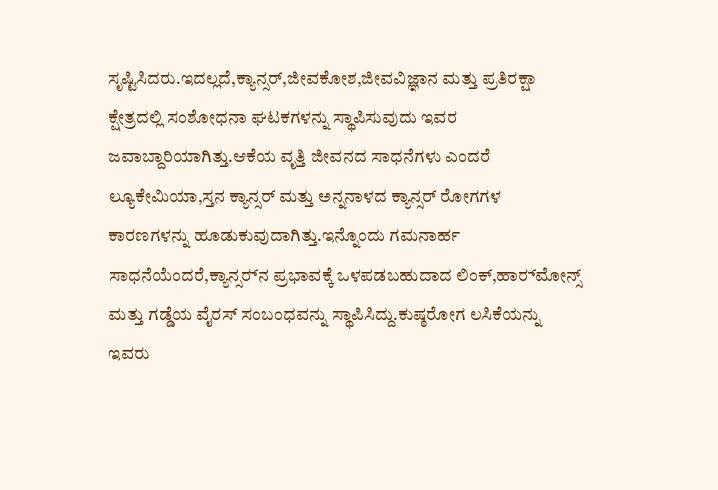ಸೃಷ್ಟಿಸಿದರು.ಇದಲ್ಲದೆ,ಕ್ಯಾನ್ಸರ್,ಜೀವಕೋಶ,ಜೀವವಿಜ್ಞಾನ ಮತ್ತು ಪ್ರತಿರಕ್ಷಾ ಕ್ಷೇತ್ರದಲ್ಲಿ ಸಂಶೋಧನಾ ಘಟಕಗಳನ್ನು ಸ್ಥಾಪಿಸುವುದು ಇವರ ಜವಾಬ್ದಾರಿಯಾಗಿತ್ತು.ಆಕೆಯ ವೃತ್ತಿ ಜೀವನದ ಸಾಧನೆಗಳು ಎಂದರೆ ಲ್ಯೂಕೇಮಿಯಾ,ಸ್ತನ ಕ್ಯಾನ್ಸರ್ ಮತ್ತು ಅನ್ನನಾಳದ ಕ್ಯಾನ್ಸರ್ ರೋಗಗಳ ಕಾರಣಗಳನ್ನು ಹೂಡುಕುವುದಾಗಿತ್ತು.ಇನ್ನೊಂದು ಗಮನಾರ್ಹ ಸಾಧನೆಯೆಂದರೆ,ಕ್ಯಾನ್ಸರ್‍‍‍‍‍ನ ಪ್ರಭಾವಕ್ಕೆ ಒಳಪಡಬಹುದಾದ ಲಿಂಕ್,ಹಾರ್‍‍‍‍ಮೋನ್ಸ್ ಮತ್ತು ಗಡ್ಡೆಯ ವೈರಸ್ ಸಂಬಂಧವನ್ನು ಸ್ಥಾಪಿಸಿದ್ದು.ಕುಷ್ಠರೋಗ ಲಸಿಕೆಯನ್ನು ಇವರು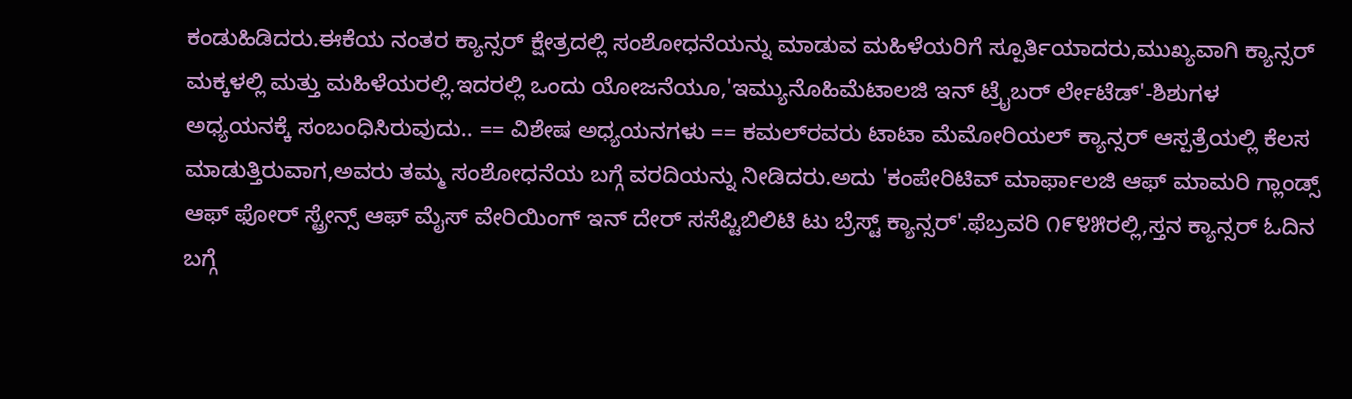ಕಂಡುಹಿಡಿದರು.ಈಕೆಯ ನಂತರ ಕ್ಯಾನ್ಸರ್ ಕ್ಷೇತ್ರದಲ್ಲಿ ಸಂಶೋಧನೆಯನ್ನು ಮಾಡುವ ಮಹಿಳೆಯರಿಗೆ ಸ್ಪೂರ್ತಿಯಾದರು,ಮುಖ್ಯವಾಗಿ ಕ್ಯಾನ್ಸರ್ ಮಕ್ಕಳಲ್ಲಿ ಮತ್ತು ಮಹಿಳೆಯರಲ್ಲಿ.ಇದರಲ್ಲಿ ಒಂದು ಯೋಜನೆಯೂ,'ಇಮ್ಯುನೊಹಿಮೆಟಾಲಜಿ ಇನ್ ಟ್ರೈಬರ್ ರ್ಲೇಟೆಡ್'-ಶಿಶುಗಳ ಅಧ್ಯಯನಕ್ಕೆ ಸಂಬಂಧಿಸಿರುವುದು.. == ವಿಶೇಷ ಅಧ್ಯಯನಗಳು == ಕಮಲ್‍‍‍‍ರವರು ಟಾಟಾ ಮೆಮೋರಿಯಲ್ ಕ್ಯಾನ್ಸರ್ ಆಸ್ಪತ್ರೆಯಲ್ಲಿ ಕೆಲಸ ಮಾಡುತ್ತಿರುವಾಗ,ಅವರು ತಮ್ಮ ಸಂಶೋಧನೆಯ ಬಗ್ಗೆ ವರದಿಯನ್ನು ನೀಡಿದರು.ಅದು 'ಕಂಪೇರಿಟಿವ್ ಮಾರ್ಫಾಲಜಿ ಆಫ್ ಮಾಮರಿ ಗ್ಲಾಂಡ್ಸ್ ಆಫ್ ಫೋರ್ ಸ್ಟ್ರೇನ್ಸ್ ಆಫ್ ಮೈಸ್ ವೇರಿಯಿಂಗ್ ಇನ್ ದೇರ್ ಸಸೆಪ್ಟಿಬಿಲಿಟಿ ಟು ಬ್ರೆಸ್ಟ್ ಕ್ಯಾನ್ಸರ್'.ಫೆಬ್ರವರಿ ೧೯೪೫ರಲ್ಲಿ,ಸ್ತನ ಕ್ಯಾನ್ಸರ್ ಓದಿನ ಬಗ್ಗೆ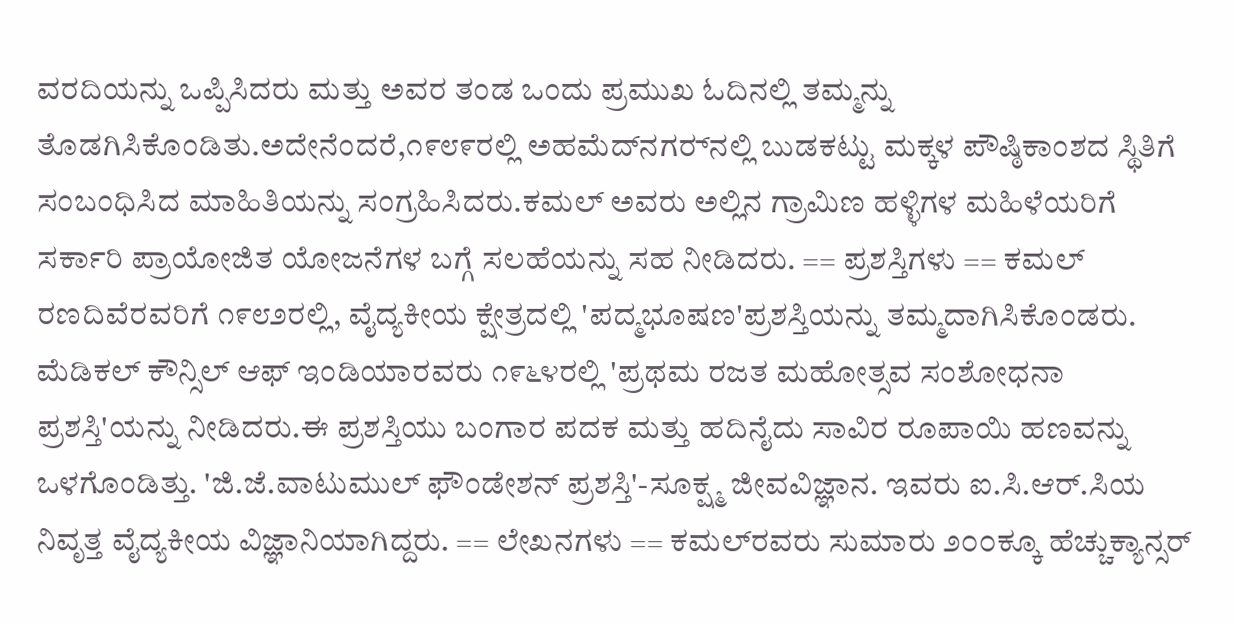ವರದಿಯನ್ನು ಒಪ್ಪಿಸಿದರು ಮತ್ತು ಅವರ ತಂಡ ಒಂದು ಪ್ರಮುಖ ಓದಿನಲ್ಲಿ ತಮ್ಮನ್ನು ತೊಡಗಿಸಿಕೊಂಡಿತು.ಅದೇನೆಂದರೆ,೧೯೮೯ರಲ್ಲಿ ಅಹಮೆದ್‍‍‍ನಗರ್‍‍‍‍ನಲ್ಲಿ ಬುಡಕಟ್ಟು ಮಕ್ಕಳ ಪೌಷ್ಠಿಕಾಂಶದ ಸ್ಥಿತಿಗೆ ಸಂಬಂಧಿಸಿದ ಮಾಹಿತಿಯನ್ನು ಸಂಗ್ರಹಿಸಿದರು.ಕಮಲ್ ಅವರು ಅಲ್ಲಿನ ಗ್ರಾಮಿಣ ಹಳ್ಳಿಗಳ ಮಹಿಳೆಯರಿಗೆ ಸರ್ಕಾರಿ ಪ್ರಾಯೋಜಿತ ಯೋಜನೆಗಳ ಬಗ್ಗೆ ಸಲಹೆಯನ್ನು ಸಹ ನೀಡಿದರು. == ಪ್ರಶಸ್ತಿಗಳು == ಕಮಲ್ ರಣದಿವೆರವರಿಗೆ ೧೯೮೨ರಲ್ಲಿ, ವೈದ್ಯಕೀಯ ಕ್ಷೇತ್ರದಲ್ಲಿ 'ಪದ್ಮಭೂಷಣ'ಪ್ರಶಸ್ತಿಯನ್ನು ತಮ್ಮದಾಗಿಸಿಕೊಂಡರು. ಮೆಡಿಕಲ್ ಕೌನ್ಸಿಲ್ ಆಫ್ ಇಂಡಿಯಾರವರು ೧೯೬೪ರಲ್ಲಿ 'ಪ್ರಥಮ ರಜತ ಮಹೋತ್ಸವ ಸಂಶೋಧನಾ ಪ್ರಶಸ್ತಿ'ಯನ್ನು ನೀಡಿದರು.ಈ ಪ್ರಶಸ್ತಿಯು ಬಂಗಾರ ಪದಕ ಮತ್ತು ಹದಿನೈದು ಸಾವಿರ ರೂಪಾಯಿ ಹಣವನ್ನು ಒಳಗೊಂಡಿತ್ತು. 'ಜಿ.ಜೆ.ವಾಟುಮುಲ್ ಫೌಂಡೇಶನ್ ಪ್ರಶಸ್ತಿ'-ಸೂಕ್ಷ್ಮ ಜೀವವಿಜ್ಞಾನ. ಇವರು ಐ.ಸಿ.ಆರ್.ಸಿಯ ನಿವೃತ್ತ ವೈದ್ಯಕೀಯ ವಿಜ್ಞಾನಿಯಾಗಿದ್ದರು. == ಲೇಖನಗಳು == ಕಮಲ್‍ರವರು ಸುಮಾರು ೨೦೦ಕ್ಕೂ ಹೆಚ್ಚುಕ್ಯಾನ್ಸರ್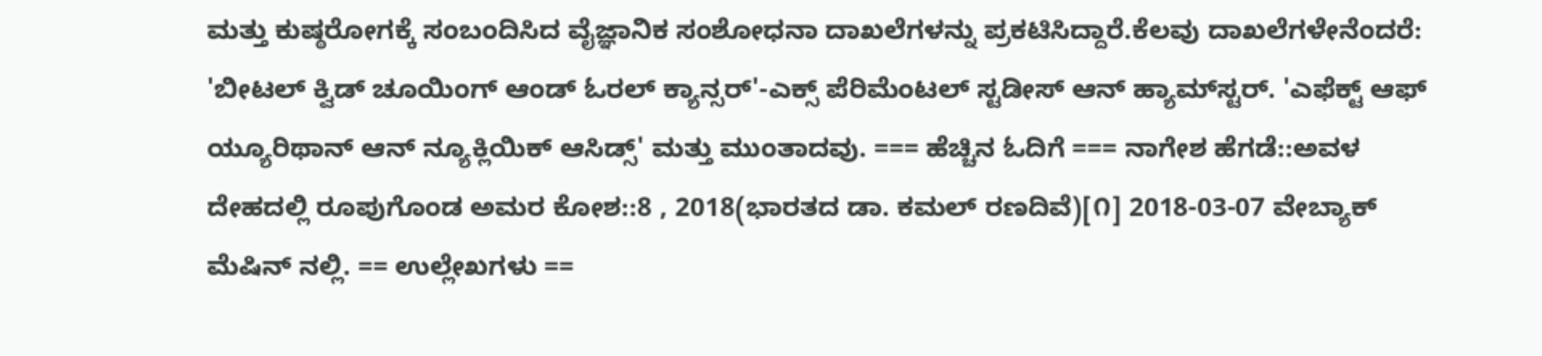ಮತ್ತು ಕುಷ್ಠರೋಗಕ್ಕೆ ಸಂಬಂದಿಸಿದ ವೈಜ್ಞಾನಿಕ ಸಂಶೋಧನಾ ದಾಖಲೆಗಳನ್ನು ಪ್ರಕಟಿಸಿದ್ದಾರೆ.ಕೆಲವು ದಾಖಲೆಗಳೇನೆಂದರೆ: 'ಬೀಟಲ್ ಕ್ವಿಡ್ ಚೂಯಿಂಗ್ ಆಂಡ್ ಓರಲ್ ಕ್ಯಾನ್ಸರ್'-ಎಕ್ಸ್ ಪೆರಿಮೆಂಟಲ್ ಸ್ಟಡೀಸ್ ಆನ್ ಹ್ಯಾಮ್‍‍‍‍ಸ್ಟರ್. 'ಎಫೆಕ್ಟ್ ಆಫ್ ಯ್ಯೂರಿಥಾನ್ ಆನ್ ನ್ಯೂಕ್ಲಿಯಿಕ್ ಆಸಿಡ್ಸ್' ಮತ್ತು ಮುಂತಾದವು. === ಹೆಚ್ಚಿನ ಓದಿಗೆ === ನಾಗೇಶ ಹೆಗಡೆ::ಅವಳ ದೇಹದಲ್ಲಿ ರೂಪುಗೊಂಡ ಅಮರ ಕೋಶ::8 , 2018(ಭಾರತದ ಡಾ. ಕಮಲ್ ರಣದಿವೆ)[೧] 2018-03-07 ವೇಬ್ಯಾಕ್ ಮೆಷಿನ್ ನಲ್ಲಿ. == ಉಲ್ಲೇಖಗಳು ==